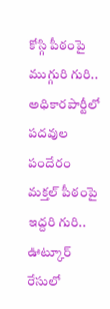కోస్గి పీఠంపై ముగ్గురి గురి..
అధికారపార్టీలో
పదవుల పందేరం
మక్తల్ పీఠంపై ఇద్దరి గురి..
ఊట్కూర్ రేసులో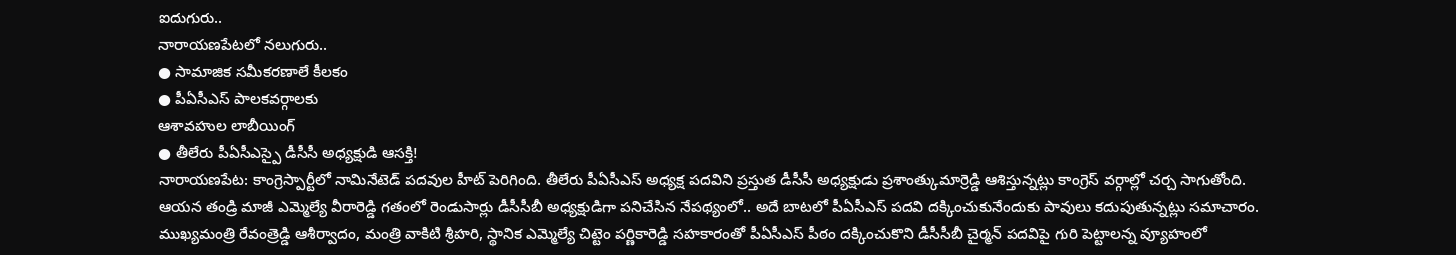ఐదుగురు..
నారాయణపేటలో నలుగురు..
● సామాజిక సమీకరణాలే కీలకం
● పీఏసీఎస్ పాలకవర్గాలకు
ఆశావహుల లాబీయింగ్
● తీలేరు పీఏసీఎస్పై డీసీసీ అధ్యక్షుడి ఆసక్తి!
నారాయణపేట: కాంగ్రెస్పార్టీలో నామినేటెడ్ పదవుల హీట్ పెరిగింది. తీలేరు పీఏసీఎస్ అధ్యక్ష పదవిని ప్రస్తుత డీసీసీ అధ్యక్షుడు ప్రశాంత్కుమార్రెడ్డి ఆశిస్తున్నట్లు కాంగ్రెస్ వర్గాల్లో చర్చ సాగుతోంది. ఆయన తండ్రి మాజీ ఎమ్మెల్యే వీరారెడ్డి గతంలో రెండుసార్లు డీసీసీబీ అధ్యక్షుడిగా పనిచేసిన నేపథ్యంలో.. అదే బాటలో పీఏసీఎస్ పదవి దక్కించుకునేందుకు పావులు కదుపుతున్నట్లు సమాచారం. ముఖ్యమంత్రి రేవంత్రెడ్డి ఆశీర్వాదం, మంత్రి వాకిటి శ్రీహరి, స్థానిక ఎమ్మెల్యే చిట్టెం పర్ణికారెడ్డి సహకారంతో పీఏసీఎస్ పీఠం దక్కించుకొని డీసీసీబీ చైర్మన్ పదవిపై గురి పెట్టాలన్న వ్యూహంలో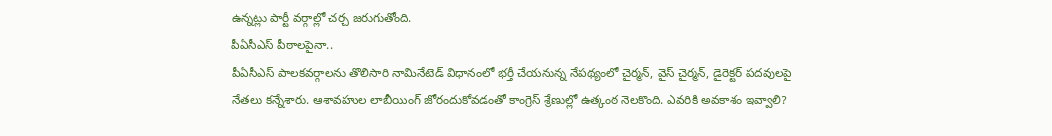ఉన్నట్లు పార్టీ వర్గాల్లో చర్చ జరుగుతోంది.
పీఏసీఎస్ పీఠాలపైనా..
పీఏసీఎస్ పాలకవర్గాలను తొలిసారి నామినేటెడ్ విధానంలో భర్తీ చేయనున్న నేపథ్యంలో చైర్మన్, వైస్ చైర్మన్, డైరెక్టర్ పదవులపై నేతలు కన్నేశారు. ఆశావహుల లాబీయింగ్ జోరందుకోవడంతో కాంగ్రెస్ శ్రేణుల్లో ఉత్కంఠ నెలకొంది. ఎవరికి అవకాశం ఇవ్వాలి?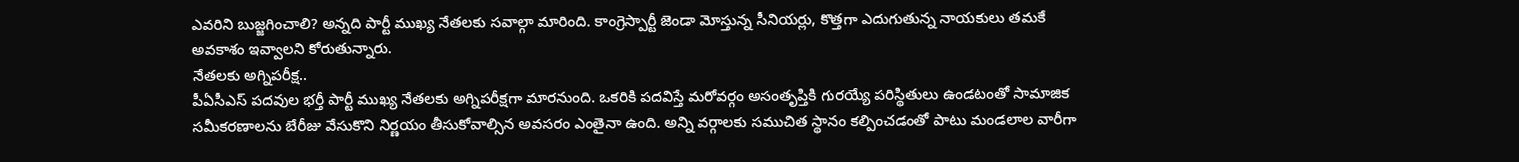ఎవరిని బుజ్జగించాలి? అన్నది పార్టీ ముఖ్య నేతలకు సవాల్గా మారింది. కాంగ్రెస్పార్టీ జెండా మోస్తున్న సీనియర్లు, కొత్తగా ఎదుగుతున్న నాయకులు తమకే అవకాశం ఇవ్వాలని కోరుతున్నారు.
నేతలకు అగ్నిపరీక్ష..
పీఏసీఎస్ పదవుల భర్తీ పార్టీ ముఖ్య నేతలకు అగ్నిపరీక్షగా మారనుంది. ఒకరికి పదవిస్తే మరోవర్గం అసంతృప్తికి గురయ్యే పరిస్థితులు ఉండటంతో సామాజిక సమీకరణాలను బేరీజు వేసుకొని నిర్ణయం తీసుకోవాల్సిన అవసరం ఎంతైనా ఉంది. అన్ని వర్గాలకు సముచిత స్థానం కల్పించడంతో పాటు మండలాల వారీగా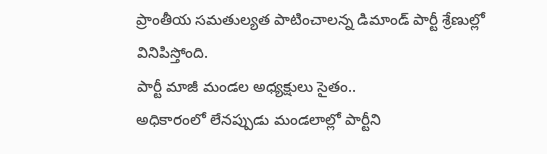ప్రాంతీయ సమతుల్యత పాటించాలన్న డిమాండ్ పార్టీ శ్రేణుల్లో వినిపిస్తోంది.
పార్టీ మాజీ మండల అధ్యక్షులు సైతం..
అధికారంలో లేనప్పుడు మండలాల్లో పార్టీని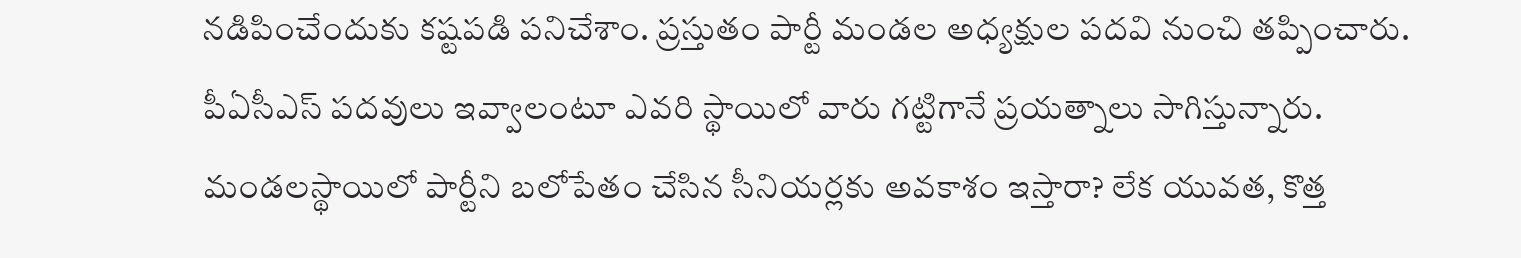నడిపించేందుకు కష్టపడి పనిచేశాం. ప్రస్తుతం పార్టీ మండల అధ్యక్షుల పదవి నుంచి తప్పించారు. పీఏసీఎస్ పదవులు ఇవ్వాలంటూ ఎవరి స్థాయిలో వారు గట్టిగానే ప్రయత్నాలు సాగిస్తున్నారు. మండలస్థాయిలో పార్టీని బలోపేతం చేసిన సీనియర్లకు అవకాశం ఇస్తారా? లేక యువత, కొత్త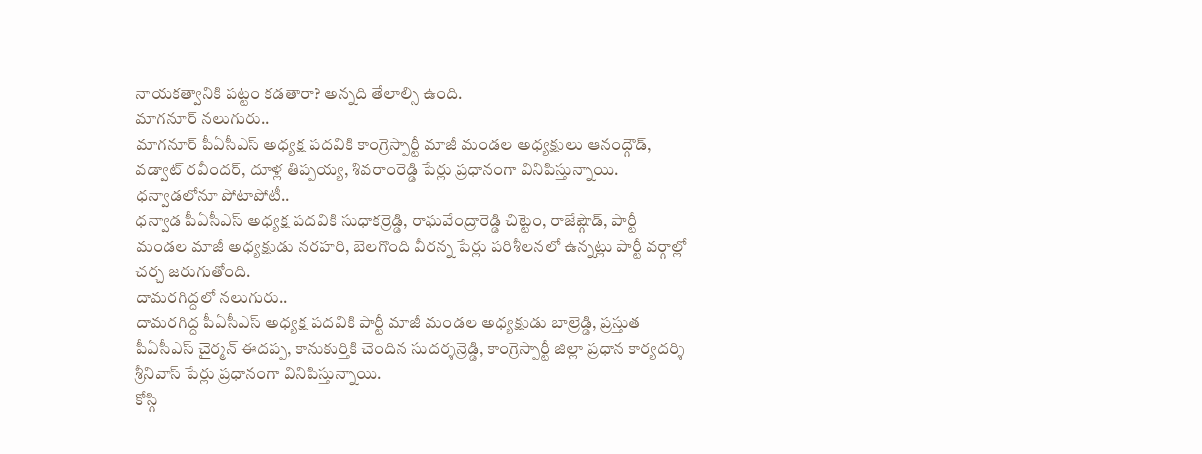నాయకత్వానికి పట్టం కడతారా? అన్నది తేలాల్సి ఉంది.
మాగనూర్ నలుగురు..
మాగనూర్ పీఏసీఎస్ అధ్యక్ష పదవికి కాంగ్రెస్పార్టీ మాజీ మండల అధ్యక్షులు ఆనంద్గౌడ్, వడ్వాట్ రవీందర్, దూళ్ల తిప్పయ్య, శివరాంరెడ్డి పేర్లు ప్రధానంగా వినిపిస్తున్నాయి.
ధన్వాడలోనూ పోటాపోటీ..
ధన్వాడ పీఏసీఎస్ అధ్యక్ష పదవికి సుధాకర్రెడ్డి, రాఘవేంద్రారెడ్డి చిట్టెం, రాజేష్గౌడ్, పార్టీ మండల మాజీ అధ్యక్షుడు నరహరి, బెలగొంది వీరన్న పేర్లు పరిశీలనలో ఉన్నట్లు పార్టీ వర్గాల్లో చర్చ జరుగుతోంది.
దామరగిద్దలో నలుగురు..
దామరగిద్ద పీఏసీఎస్ అధ్యక్ష పదవికి పార్టీ మాజీ మండల అధ్యక్షుడు బాల్రెడ్డి, ప్రస్తుత పీఏసీఎస్ చైర్మన్ ఈదప్ప, కానుకుర్తికి చెందిన సుదర్శన్రెడ్డి, కాంగ్రెస్పార్టీ జిల్లా ప్రధాన కార్యదర్శి శ్రీనివాస్ పేర్లు ప్రధానంగా వినిపిస్తున్నాయి.
కోస్గి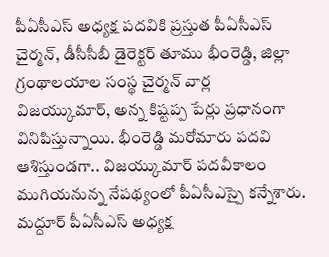పీఏసీఎస్ అధ్యక్ష పదవికి ప్రస్తుత పీఏసీఎస్ చైర్మన్, డీసీసీబీ డైరెక్టర్ తూము భీంరెడ్డి, జిల్లా గ్రంథాలయాల సంస్థ చైర్మన్ వార్ల విజయ్కుమార్, అన్న కిష్టప్ప పేర్లు ప్రధానంగా వినిపిస్తున్నాయి. భీంరెడ్డి మరోమారు పదవి ఆశిస్తుండగా.. విజయ్కుమార్ పదవీకాలం ముగియనున్న నేపథ్యంలో పీఏసీఎస్పై కన్నేశారు.
మద్దూర్ పీఏసీఎస్ అధ్యక్ష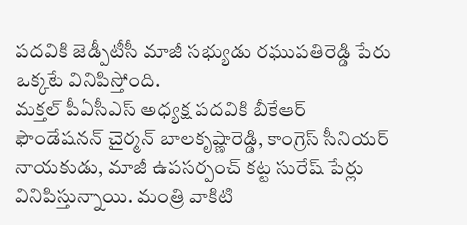పదవికి జెడ్పీటీసీ మాజీ సభ్యుడు రఘుపతిరెడ్డి పేరు ఒక్కటే వినిపిస్తోంది.
మక్తల్ పీఏసీఎస్ అధ్యక్ష పదవికి బీకేఆర్ ఫౌండేషనన్ చైర్మన్ బాలకృష్ణారెడ్డి, కాంగ్రెస్ సీనియర్ నాయకుడు, మాజీ ఉపసర్పంచ్ కట్ట సురేష్ పేర్లు వినిపిస్తున్నాయి. మంత్రి వాకిటి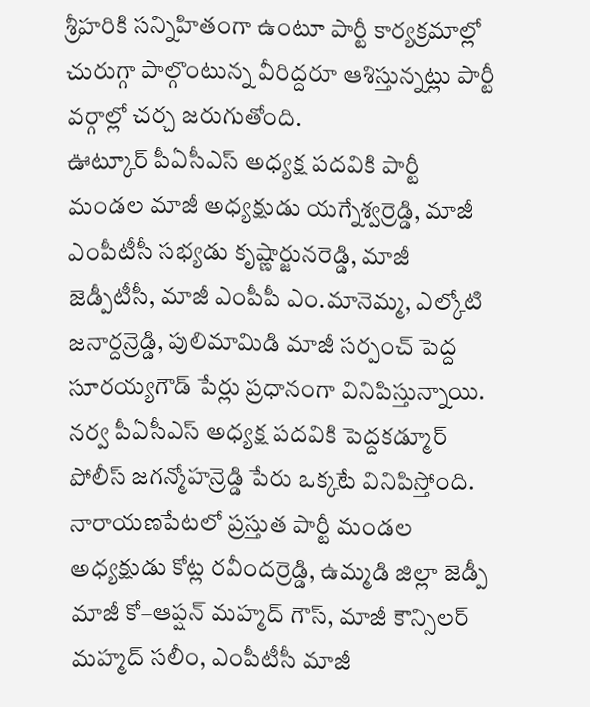శ్రీహరికి సన్నిహితంగా ఉంటూ పార్టీ కార్యక్రమాల్లో చురుగ్గా పాల్గొంటున్న వీరిద్దరూ ఆశిస్తున్నట్లు పార్టీ వర్గాల్లో చర్చ జరుగుతోంది.
ఊట్కూర్ పీఏసీఎస్ అధ్యక్ష పదవికి పార్టీ మండల మాజీ అధ్యక్షుడు యగ్నేశ్వర్రెడ్డి, మాజీ ఎంపీటీసీ సభ్యడు కృష్ణార్జునరెడ్డి, మాజీ జెడ్పీటీసీ, మాజీ ఎంపీపీ ఎం.మానెమ్మ, ఎల్కోటి జనార్దన్రెడ్డి, పులిమామిడి మాజీ సర్పంచ్ పెద్ద సూరయ్యగౌడ్ పేర్లు ప్రధానంగా వినిపిస్తున్నాయి.
నర్వ పీఏసీఎస్ అధ్యక్ష పదవికి పెద్దకడ్మూర్ పోలీస్ జగన్మోహన్రెడ్డి పేరు ఒక్కటే వినిపిస్తోంది.
నారాయణపేటలో ప్రస్తుత పార్టీ మండల అధ్యక్షుడు కోట్ల రవీందర్రెడ్డి, ఉమ్మడి జిల్లా జెడ్పీ మాజీ కో–ఆప్షన్ మహ్మద్ గౌస్, మాజీ కౌన్సిలర్ మహ్మద్ సలీం, ఎంపీటీసీ మాజీ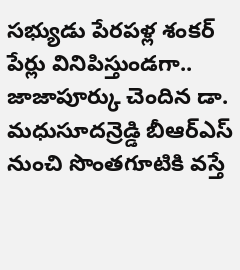సభ్యుడు పేరపళ్ల శంకర్ పేర్లు వినిపిస్తుండగా.. జాజాపూర్కు చెందిన డా. మధుసూదన్రెడ్డి బీఆర్ఎస్ నుంచి సొంతగూటికి వస్తే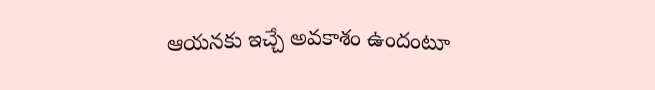ఆయనకు ఇచ్చే అవకాశం ఉందంటూ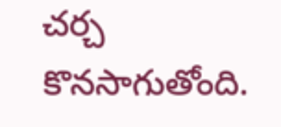చర్చ కొనసాగుతోంది.